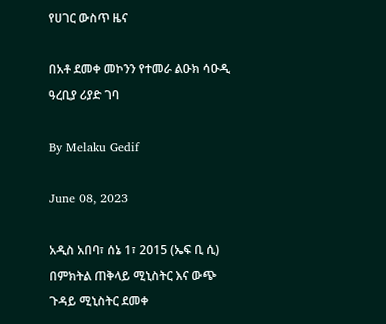የሀገር ውስጥ ዜና

በአቶ ደመቀ መኮንን የተመራ ልዑክ ሳዑዲ ዓረቢያ ሪያድ ገባ

By Melaku Gedif

June 08, 2023

አዲስ አበባ፣ ሰኔ 1፣ 2015 (ኤፍ ቢ ሲ) በምክትል ጠቅላይ ሚኒስትር እና ውጭ ጉዳይ ሚኒስትር ደመቀ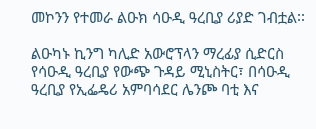መኮንን የተመራ ልዑክ ሳዑዲ ዓረቢያ ሪያድ ገብቷል፡፡

ልዑካኑ ኪንግ ካሊድ አውሮፕላን ማረፊያ ሲድርስ የሳዑዲ ዓረቢያ የውጭ ጉዳይ ሚኒስትር፣ በሳዑዲ ዓረቢያ የኢፌዴሪ አምባሳደር ሌንጮ ባቲ እና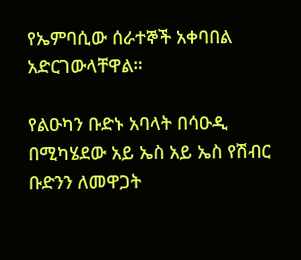የኤምባሲው ሰራተኞች አቀባበል አድርገውላቸዋል።

የልዑካን ቡድኑ አባላት በሳዑዲ በሚካሄደው አይ ኤስ አይ ኤስ የሽብር ቡድንን ለመዋጋት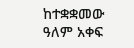ከተቋቋመው ዓለም አቀፍ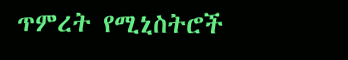ጥምረት የሚኒስትሮች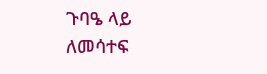ጉባዔ ላይ ለመሳተፍ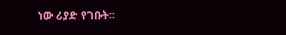ነው ሪያድ የገቡት፡፡